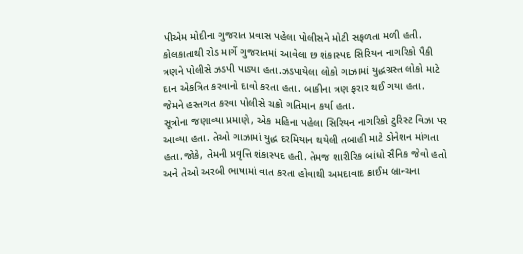પીએમ મોદીના ગુજરાત પ્રવાસ પહેલા પોલીસને મોટી સફળતા મળી હતી. કોલકાતાથી રોડ માર્ગે ગુજરાતમાં આવેલા છ શંકાસ્પદ સિરિયન નાગરિકો પૈકી ત્રણને પોલીસે ઝડપી પાડ્યા હતા.ઝડપાયેલા લોકો ગાઝામાં યુદ્ધગ્રસ્ત લોકો માટે દાન એકત્રિત કરવાનો દાવો કરતા હતા. બાકીના ત્રણ ફરાર થઈ ગયા હતા. જેમને હસ્તગત કરવા પોલીસે ચક્રો ગતિમાન કર્યા હતા.
સૂત્રોના જણાવ્યા પ્રમાણે, એક મહિના પહેલા સિરિયન નાગરિકો ટુરિસ્ટ વિઝા પર આવ્યા હતા. તેઓ ગાઝામાં યુદ્ધ દરમિયાન થયેલી તબાહી માટે ડોનેશન માંગતા હતા.જોકે, તેમની પ્રવૃત્તિ શંકાસ્પદ હતી. તેમજ શારીરિક બાંધો સૈનિક જેવો હતો અને તેઓ અરબી ભાષામાં વાત કરતા હોવાથી અમદાવાદ ક્રાઈમ બ્રાન્ચના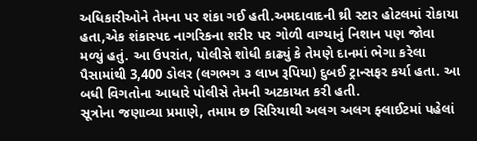અધિકારીઓને તેમના પર શંકા ગઈ હતી.અમદાવાદની થ્રી સ્ટાર હોટલમાં રોકાયા હતા,એક શંકાસ્પદ નાગરિકના શરીર પર ગોળી વાગ્યાનું નિશાન પણ જોવા મળ્યું હતું. આ ઉપરાંત, પોલીસે શોધી કાઢ્યું કે તેમણે દાનમાં ભેગા કરેલા પૈસામાંથી 3,400 ડોલર (લગભગ ૩ લાખ રૂપિયા) દુબઈ ટ્રાન્સફર કર્યા હતા. આ બધી વિગતોના આધારે પોલીસે તેમની અટકાયત કરી હતી.
સૂત્રોના જણાવ્યા પ્રમાણે, તમામ છ સિરિયાથી અલગ અલગ ફ્લાઈટમાં પહેલાં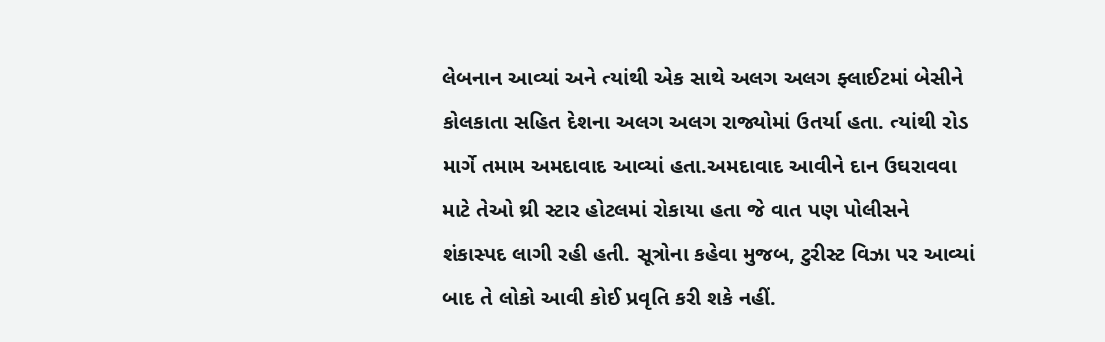લેબનાન આવ્યાં અને ત્યાંથી એક સાથે અલગ અલગ ફ્લાઈટમાં બેસીને કોલકાતા સહિત દેશના અલગ અલગ રાજ્યોમાં ઉતર્યા હતા. ત્યાંથી રોડ માર્ગે તમામ અમદાવાદ આવ્યાં હતા.અમદાવાદ આવીને દાન ઉઘરાવવા માટે તેઓ થ્રી સ્ટાર હોટલમાં રોકાયા હતા જે વાત પણ પોલીસને શંકાસ્પદ લાગી રહી હતી. સૂત્રોના કહેવા મુજબ, ટુરીસ્ટ વિઝા પર આવ્યાં બાદ તે લોકો આવી કોઈ પ્રવૃતિ કરી શકે નહીં.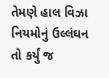તેમણે હાલ વિઝા નિયમોનું ઉલ્લંઘન તો કર્યું જ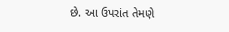છે. આ ઉપરાંત તેમણે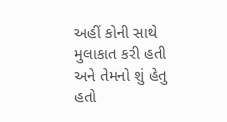અહીં કોની સાથે મુલાકાત કરી હતી અને તેમનો શું હેતુ હતો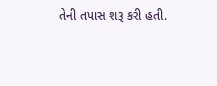તેની તપાસ શરૂ કરી હતી.